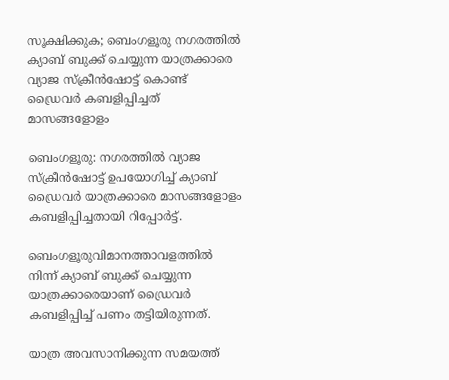സൂക്ഷിക്കുക; ബെംഗളൂരു നഗരത്തിൽ ക്യാബ് ബുക്ക് ചെയ്യുന്ന യാത്രക്കാരെ വ്യാജ സ്ക്രീൻഷോട്ട് കൊണ്ട് ഡ്രൈവർ കബളിപ്പിച്ചത് മാസങ്ങളോളം

ബെംഗളൂരു: നഗരത്തിൽ വ്യാജ സ്ക്രീൻഷോട്ട് ഉപയോഗിച്ച് ക്യാബ് ഡ്രൈവർ യാത്രക്കാരെ മാസങ്ങളോളം കബളിപ്പിച്ചതായി റിപ്പോർട്ട്.

ബെംഗളൂരുവിമാനത്താവളത്തിൽ നിന്ന് ക്യാബ് ബുക്ക് ചെയ്യുന്ന യാത്രക്കാരെയാണ് ഡ്രൈവർ കബളിപ്പിച്ച് പണം തട്ടിയിരുന്നത്.

യാത്ര അവസാനിക്കുന്ന സമയത്ത്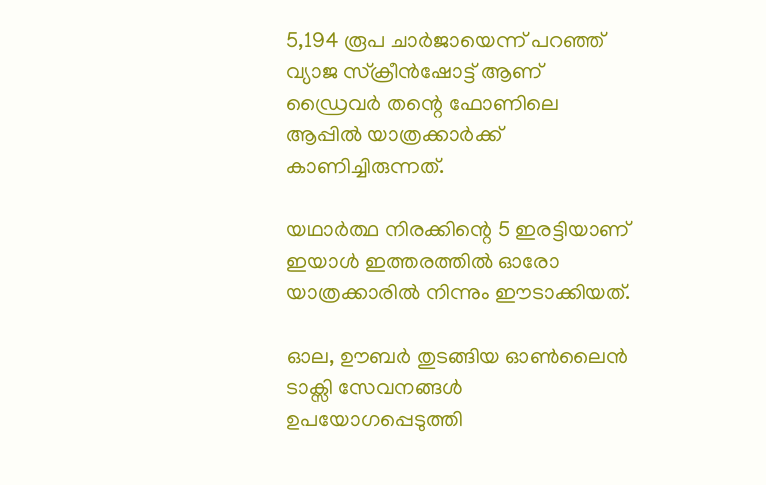5,194 രൂപ ചാർജായെന്ന് പറഞ്ഞ് വ്യാജ സ്ക്രീൻഷോട്ട് ആണ് ഡ്രൈവർ തന്റെ ഫോണിലെ ആപ്പിൽ യാത്രക്കാർക്ക് കാണിച്ചിരുന്നത്.

യഥാർത്ഥ നിരക്കിന്റെ 5 ഇരട്ടിയാണ് ഇയാൾ ഇത്തരത്തിൽ ഓരോ യാത്രക്കാരിൽ നിന്നും ഈടാക്കിയത്.

ഓല, ഊബർ തുടങ്ങിയ ഓൺലൈൻ ടാക്സി സേവനങ്ങൾ ഉപയോഗപ്പെടുത്തി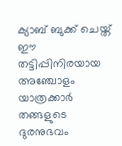ക്യാബ് ബുക്ക് ചെയ്ത് ഈ തട്ടിപ്പിനിരയായ അഞ്ചോളം യാത്രക്കാർ തങ്ങളുടെ ദുരനുഭവം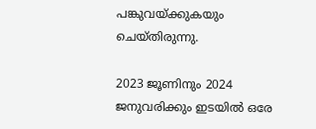പങ്കുവയ്ക്കുകയും ചെയ്തിരുന്നു.

2023 ജൂണിനും 2024 ജനുവരിക്കും ഇടയിൽ ഒരേ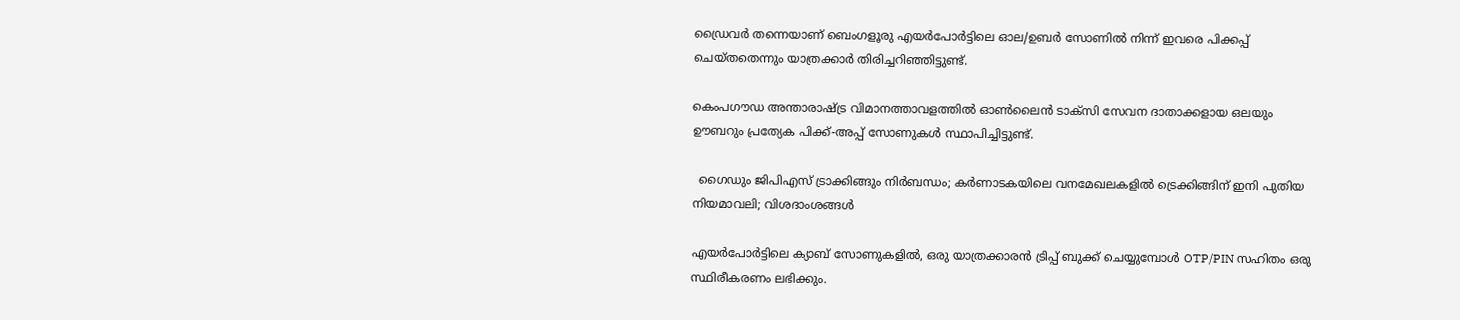ഡ്രൈവർ തന്നെയാണ് ബെംഗളൂരു എയർപോർട്ടിലെ ഓല/ഉബർ സോണിൽ നിന്ന് ഇവരെ പിക്കപ്പ് ചെയ്തതെന്നും യാത്രക്കാർ തിരിച്ചറിഞ്ഞിട്ടുണ്ട്.

കെംപഗൗഡ അന്താരാഷ്ട്ര വിമാനത്താവളത്തിൽ ഓൺലൈൻ ടാക്സി സേവന ദാതാക്കളായ ഒലയും ഊബറും പ്രത്യേക പിക്ക്-അപ്പ് സോണുകൾ സ്ഥാപിച്ചിട്ടുണ്ട്.

  ഗൈഡും ജിപിഎസ് ട്രാക്കിങ്ങും നിർബന്ധം; കർണാടകയിലെ വനമേഖലകളിൽ ട്രെക്കിങ്ങിന് ഇനി പുതിയ നിയമാവലി; വിശദാംശങ്ങൾ

എയർപോർട്ടിലെ ക്യാബ് സോണുകളിൽ, ഒരു യാത്രക്കാരൻ ട്രിപ്പ് ബുക്ക് ചെയ്യുമ്പോൾ OTP/PIN സഹിതം ഒരു സ്ഥിരീകരണം ലഭിക്കും.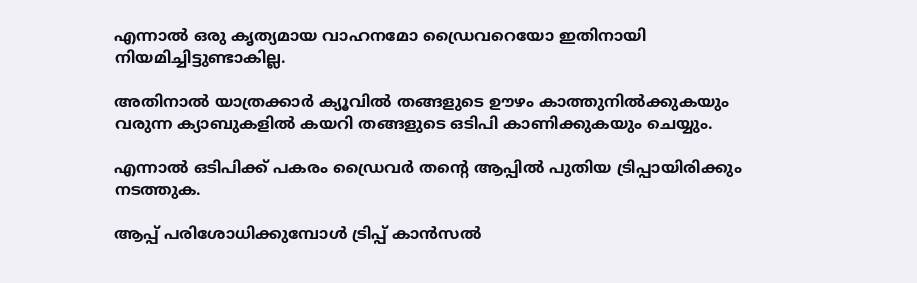എന്നാൽ ഒരു കൃത്യമായ വാഹനമോ ഡ്രൈവറെയോ ഇതിനായി നിയമിച്ചിട്ടുണ്ടാകില്ല.

അതിനാൽ യാത്രക്കാർ ക്യൂവിൽ തങ്ങളുടെ ഊഴം കാത്തുനിൽക്കുകയും വരുന്ന ക്യാബുകളിൽ കയറി തങ്ങളുടെ ഒടിപി കാണിക്കുകയും ചെയ്യും.

എന്നാൽ ഒടിപിക്ക് പകരം ഡ്രൈവർ തന്റെ ആപ്പിൽ പുതിയ ട്രിപ്പായിരിക്കും നടത്തുക.

ആപ്പ് പരിശോധിക്കുമ്പോൾ ട്രിപ്പ് കാൻസൽ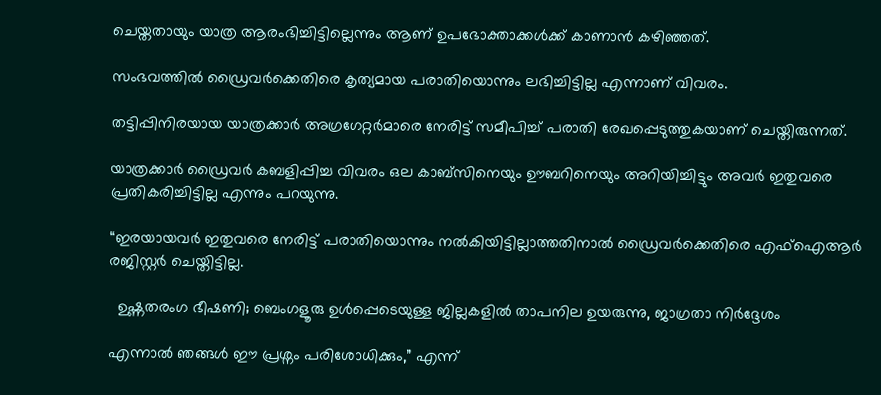ചെയ്തതായും യാത്ര ആരംഭിച്ചിട്ടില്ലെന്നും ആണ് ഉപഭോക്താക്കൾക്ക് കാണാൻ കഴിഞ്ഞത്.

സംഭവത്തിൽ ഡ്രൈവർക്കെതിരെ കൃത്യമായ പരാതിയൊന്നും ലഭിച്ചിട്ടില്ല എന്നാണ് വിവരം.

തട്ടിപ്പിനിരയായ യാത്രക്കാർ അഗ്രഗേറ്റർമാരെ നേരിട്ട് സമീപിച്ച് പരാതി രേഖപ്പെടുത്തുകയാണ് ചെയ്തിരുന്നത്.

യാത്രക്കാർ ഡ്രൈവർ കബളിപ്പിച്ച വിവരം ഒല കാബ്സിനെയും ഊബറിനെയും അറിയിച്ചിട്ടും അവർ ഇതുവരെ പ്രതികരിച്ചിട്ടില്ല എന്നും പറയുന്നു.

“ഇരയായവർ ഇതുവരെ നേരിട്ട് പരാതിയൊന്നും നൽകിയിട്ടില്ലാത്തതിനാൽ ഡ്രൈവർക്കെതിരെ എഫ്ഐആർ രജിസ്റ്റർ ചെയ്തിട്ടില്ല.

  ഉഷ്ണതരംഗ ഭീഷണി; ബെംഗളൂരു ഉൾപ്പെടെയുള്ള ജില്ലകളിൽ താപനില ഉയരുന്നു, ജാഗ്രതാ നിർദ്ദേശം

എന്നാൽ ഞങ്ങൾ ഈ പ്രശ്നം പരിശോധിക്കും,” എന്ന്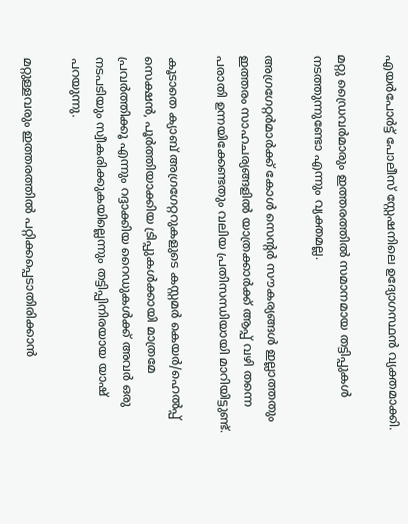എയർപോർട്ട് പോലീസ് സ്റ്റേഷനിലെ ഉദ്യോഗസ്ഥൻ വ്യക്തമാക്കി.

മറ്റു ഡ്രൈവർമാരും ഇത്തരത്തിൽ സമാനമായ തട്ടിപ്പുകൾ നടത്തുന്നുണ്ടോ എന്നും വ്യക്തമല്ല.

അഗ്രഗേറ്റർമാർക്ക് കോൾ സെന്റർ സൗകര്യങ്ങൾ ഇല്ലാത്തതും ഇത്തരം സാഹചര്യങ്ങളിൽ യാത്രക്കാർക്ക് ആപ്പ് വഴി തന്നെ പരാതി ഉന്നയിക്കേണ്ടതും വലിയ പ്രതിസന്ധിയായി മാറിയിട്ടുണ്ട്.

കൂടാതെ ക്യാബ് അഗ്രഗേറ്ററുകളുടെ കസ്റ്റമർ കെയർ/ഹെൽപ്പ് സെക്ഷൻ, പൂർത്തിയാക്കിയ ട്രിപ്പുകൾക്കായി മാത്രമേ പ്രവർത്തിക്കൂ എന്നും റദ്ദാക്കിയ റൈഡുകൾക്ക് അവർ ഒരു നടപടിയും സ്വീകരിക്കുകയില്ലെന്നും തട്ടിപ്പിനിരയായ യാഷ് പറയുന്നു.

മറ്റുള്ളവരും ഇത്തരത്തിൽ പറ്റിക്കപ്പെടാതിരിക്കാൻ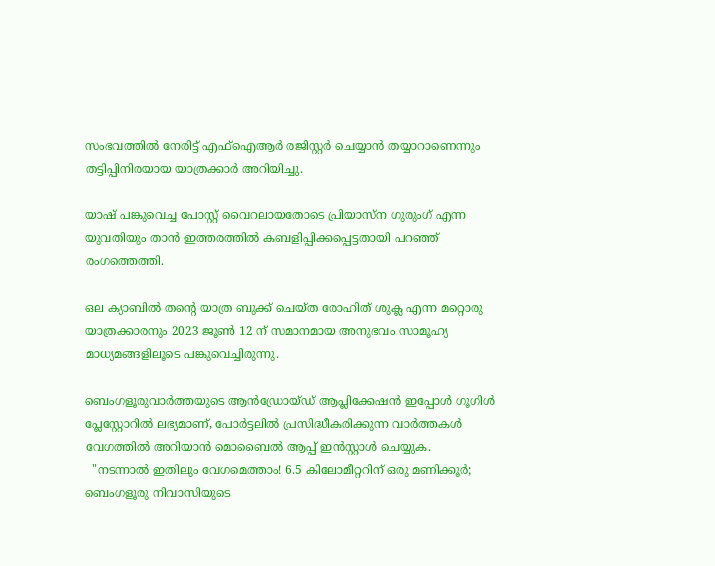സംഭവത്തിൽ നേരിട്ട് എഫ്ഐആർ രജിസ്റ്റർ ചെയ്യാൻ തയ്യാറാണെന്നും തട്ടിപ്പിനിരയായ യാത്രക്കാർ അറിയിച്ചു.

യാഷ് പങ്കുവെച്ച പോസ്റ്റ് വൈറലായതോടെ പ്രിയാസ്‌ന ഗുരുംഗ് എന്ന യുവതിയും താൻ ഇത്തരത്തിൽ കബളിപ്പിക്കപ്പെട്ടതായി പറഞ്ഞ് രംഗത്തെത്തി.

ഒല ക്യാബിൽ തന്റെ യാത്ര ബുക്ക് ചെയ്ത രോഹിത് ശുക്ല എന്ന മറ്റൊരു യാത്രക്കാരനും 2023 ജൂൺ 12 ന് സമാനമായ അനുഭവം സാമൂഹ്യ മാധ്യമങ്ങളിലൂടെ പങ്കുവെച്ചിരുന്നു.

ബെംഗളൂരുവാർത്തയുടെ ആൻഡ്രോയ്ഡ് ആപ്ലിക്കേഷൻ ഇപ്പോൾ ഗൂഗിൾ പ്ലേസ്റ്റോറിൽ ലഭ്യമാണ്, പോർട്ടലിൽ പ്രസിദ്ധീകരിക്കുന്ന വാർത്തകൾ വേഗത്തിൽ അറിയാൻ മൊബൈൽ ആപ്പ് ഇൻസ്റ്റാൾ ചെയ്യുക.
  "നടന്നാൽ ഇതിലും വേഗമെത്താം! 6.5 കിലോമീറ്ററിന് ഒരു മണിക്കൂർ; ബെംഗളൂരു നിവാസിയുടെ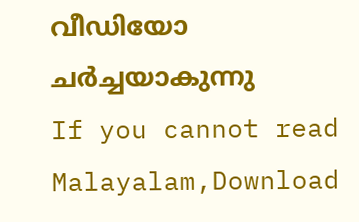വീഡിയോ ചർച്ചയാകുന്നു
If you cannot read Malayalam,Download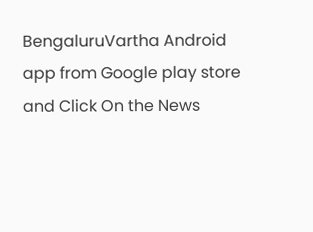BengaluruVartha Android app from Google play store and Click On the News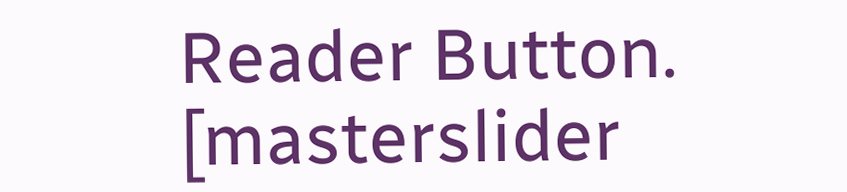Reader Button. [masterslider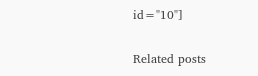id="10"]

Related posts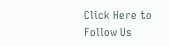Click Here to Follow Us